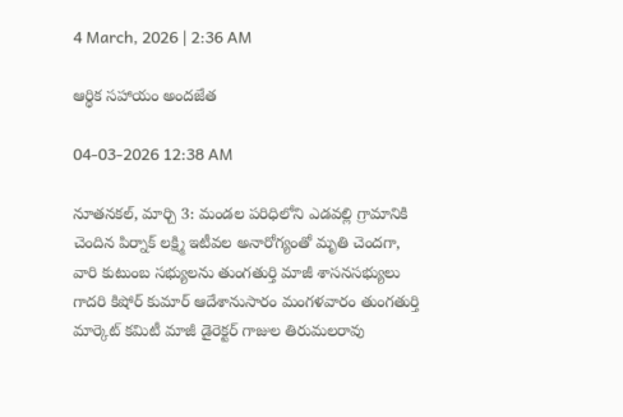4 March, 2026 | 2:36 AM

ఆర్థిక సహాయం అందజేత

04-03-2026 12:38 AM

నూతనకల్, మార్చి 3: మండల పరిధిలోని ఎడవల్లి గ్రామానికి చెందిన పిర్నాక్ లక్ష్మి ఇటీవల అనారోగ్యంతో మృతి చెందగా, వారి కుటుంబ సభ్యులను తుంగతుర్తి మాజీ శాసనసభ్యులు గాదరి కిషోర్ కుమార్ ఆదేశానుసారం మంగళవారం తుంగతుర్తి మార్కెట్ కమిటీ మాజీ డైరెక్టర్ గాజుల తిరుమలరావు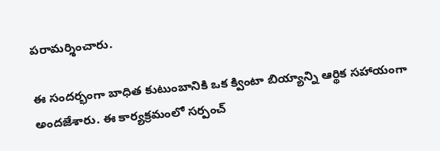పరామర్శించారు.

ఈ సందర్భంగా బాధిత కుటుంబానికి ఒక క్వింటా బియ్యాన్ని ఆర్థిక సహాయంగా అందజేశారు. ఈ కార్యక్రమంలో సర్పంచ్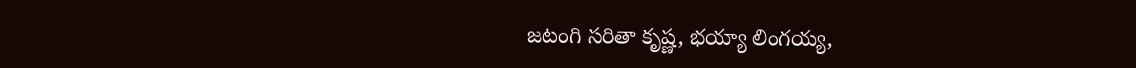జటంగి సరితా కృష్ణ, భయ్యా లింగయ్య,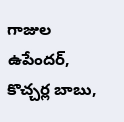గాజుల ఉపేందర్, కొచ్చర్ల బాబు,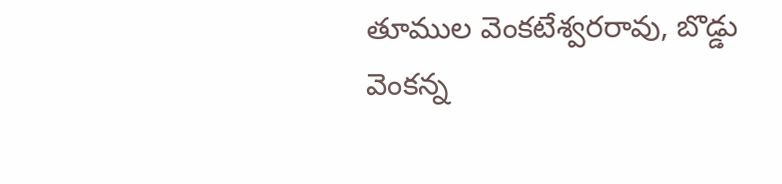తూముల వెంకటేశ్వరరావు, బొడ్డు వెంకన్న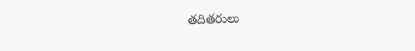తదితరులు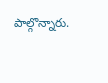పాల్గొన్నారు.